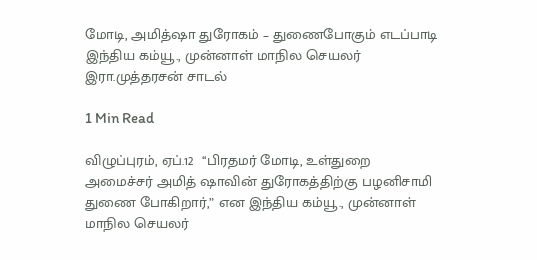மோடி, அமித்ஷா துரோகம் – துணைபோகும் எடப்பாடி இந்திய கம்யூ., முன்னாள் மாநில செயலர் இரா.முத்தரசன் சாடல்

1 Min Read

விழுப்புரம், ஏப்.12  ‘‘பிரதமர் மோடி, உள்துறை அமைச்சர் அமித் ஷாவின் துரோகத்திற்கு பழனிசாமி துணை போகிறார்,” என இந்திய கம்யூ., முன்னாள் மாநில செயலர்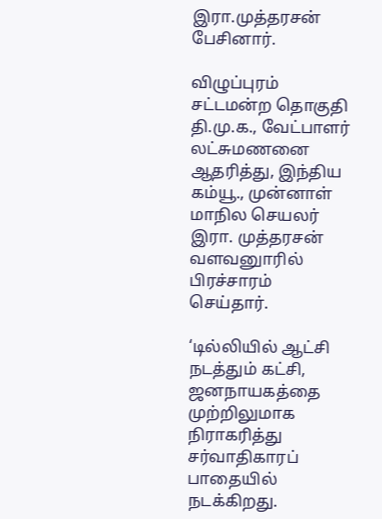இரா.முத்தரசன் பேசினார்.

விழுப்புரம் சட்டமன்ற தொகுதி தி.மு.க., வேட்பாளர் லட்சுமணனை ஆதரித்து, இந்திய கம்யூ., முன்னாள் மாநில செயலர் இரா. முத்தரசன் வளவனுாரில் பிரச்சாரம் செய்தார்.

‘டில்லியில் ஆட்சி நடத்தும் கட்சி, ஜனநாயகத்தை முற்றிலுமாக நிராகரித்து சர்வாதிகாரப் பாதையில் நடக்கிறது.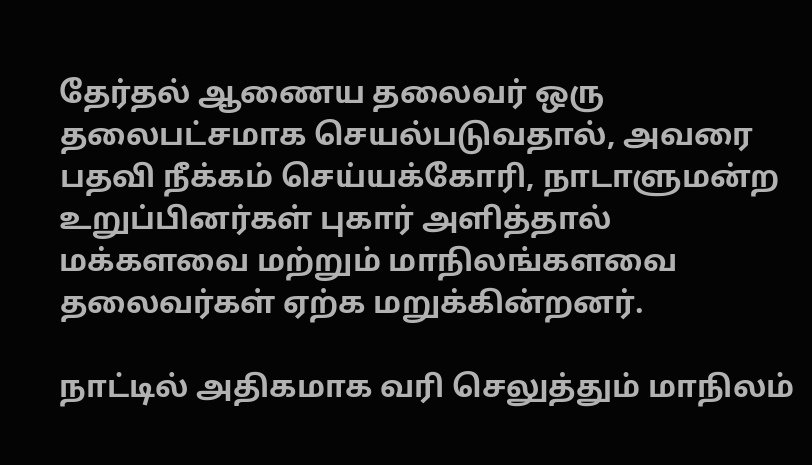தேர்தல் ஆணைய தலைவர் ஒரு தலைபட்சமாக செயல்படுவதால், அவரை பதவி நீக்கம் செய்யக்கோரி, நாடாளுமன்ற உறுப்பினர்கள் புகார் அளித்தால் மக்களவை மற்றும் மாநிலங்களவை தலைவர்கள் ஏற்க மறுக்கின்றனர்.

நாட்டில் அதிகமாக வரி செலுத்தும் மாநிலம்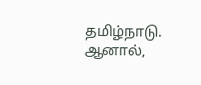தமிழ்நாடு. ஆனால்,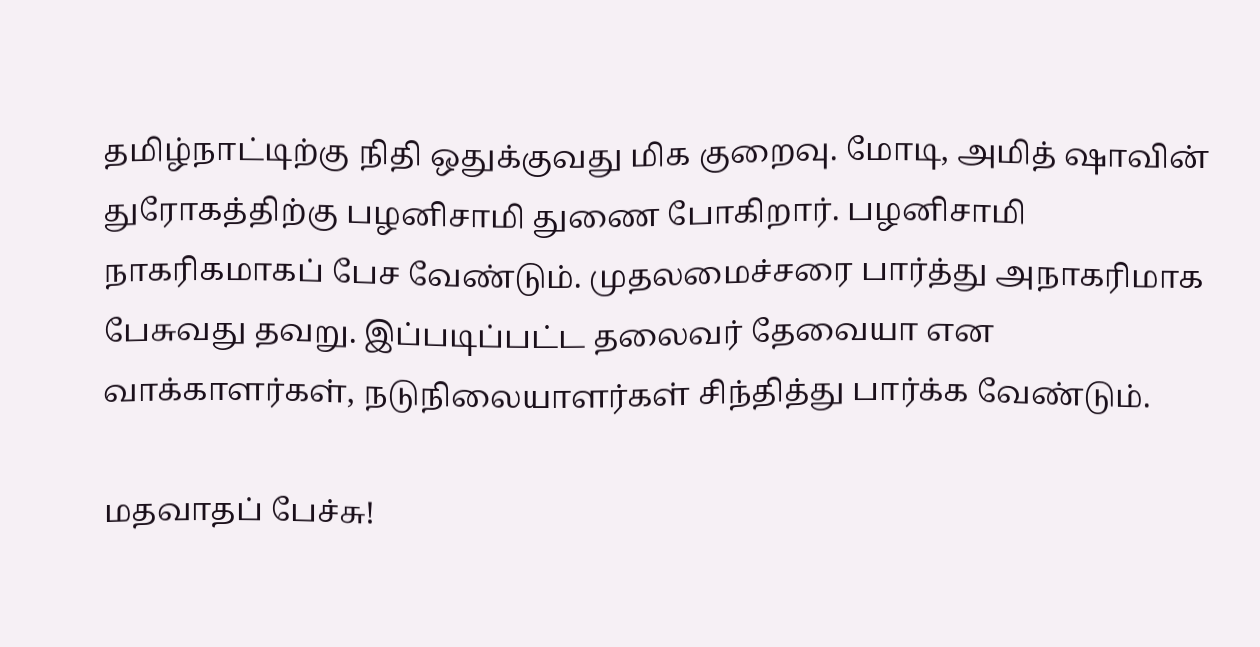தமிழ்நாட்டிற்கு நிதி ஒதுக்குவது மிக குறைவு. மோடி, அமித் ஷாவின் துரோகத்திற்கு பழனிசாமி துணை போகிறார். பழனிசாமி நாகரிகமாகப் பேச வேண்டும். முதலமைச்சரை பார்த்து அநாகரிமாக பேசுவது தவறு. இப்படிப்பட்ட தலைவர் தேவையா என வாக்காளர்கள், நடுநிலையாளர்கள் சிந்தித்து பார்க்க வேண்டும்.

மதவாதப் பேச்சு!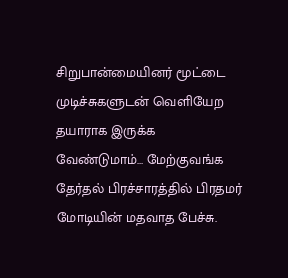சிறுபான்மையினர் மூட்டை முடிச்சுகளுடன் வெளியேற தயாராக இருக்க வேண்டுமாம்… மேற்குவங்க தேர்தல் பிரச்சாரத்தில் பிரதமர் மோடியின் மதவாத பேச்சு.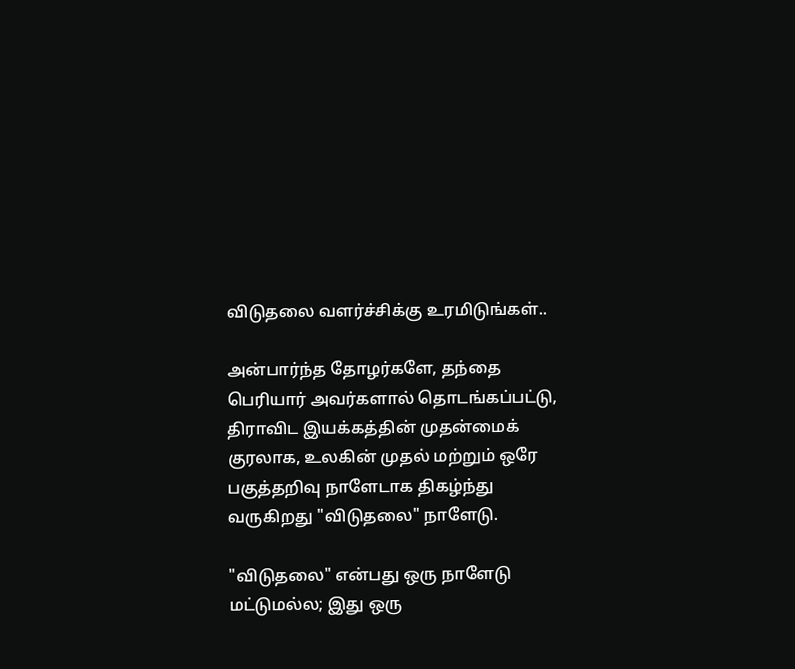விடுதலை வளர்ச்சிக்கு உரமிடுங்கள்..

அன்பார்ந்த தோழர்களே, தந்தை பெரியார் அவர்களால் தொடங்கப்பட்டு, திராவிட இயக்கத்தின் முதன்மைக் குரலாக, உலகின் முதல் மற்றும் ஒரே பகுத்தறிவு நாளேடாக திகழ்ந்து வருகிறது "விடுதலை" நாளேடு.

"விடுதலை" என்பது ஒரு நாளேடு மட்டுமல்ல; இது ஒரு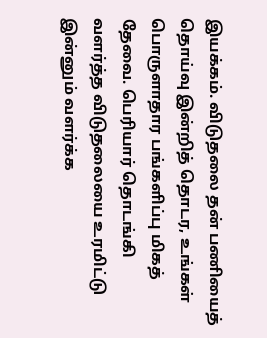இயக்கம். விடுதலை தன் பணியைத் தொய்வு இன்றித் தொடர, உங்கள் பொருளாதார பங்களிப்பு மிகத் தேவை. பெரியார் தொடங்கி வளர்த்த விடுதலையை உரமிட்டு இன்னும் வளர்க்க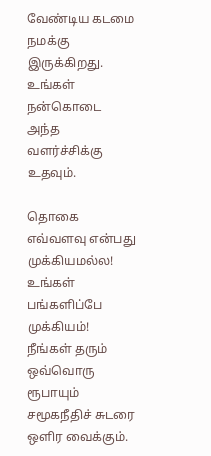வேண்டிய கடமை நமக்கு இருக்கிறது. உங்கள் நன்கொடை அந்த வளர்ச்சிக்கு உதவும்.

தொகை எவ்வளவு என்பது முக்கியமல்ல! உங்கள் பங்களிப்பே முக்கியம்! நீங்கள் தரும் ஒவ்வொரு ரூபாயும் சமூகநீதிச் சுடரை ஒளிர வைக்கும்.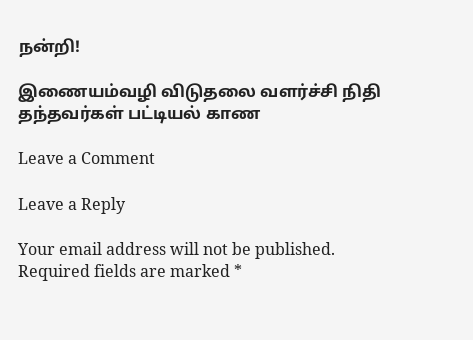நன்றி!

இணையம்வழி விடுதலை வளர்ச்சி நிதி தந்தவர்கள் பட்டியல் காண

Leave a Comment

Leave a Reply

Your email address will not be published. Required fields are marked *